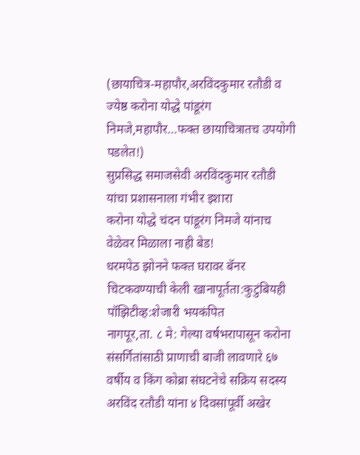(छायाचित्र-महापौर,अरविंदकुमार रतौडी व ज्येष्ठ करोना योद्धे पांडूरंग निमजे,महापौर…फक्त छायाचित्रातच उपयोगी पडलेत!)
सुप्रसिद्ध समाजसेवी अरविंदकुमार रतौडी यांचा प्रशासनाला गंभीर इशारा
करोना योद्धे चंदन पांडूरंग निमजे यांनाच वेळेवर मिळाला नाही बेड!
धरमपेठ झोनने फक्त घरावर बॅनर चिटकवण्याची केली खानापूर्तता:कुटुंबियही पॉझिटीव्ह:शेजारी भयकंपित
नागपूर,ता. ८ मे: गेल्या वर्षभरापासून करोना संसर्गितांसाठी प्राणाची बाजी लावणारे ६७ वर्षीय व किंग कोब्रा संघटनेचे सक्रिय सदस्य अरविंद रतौडी यांना ४ दिवसांपूर्वी अखेर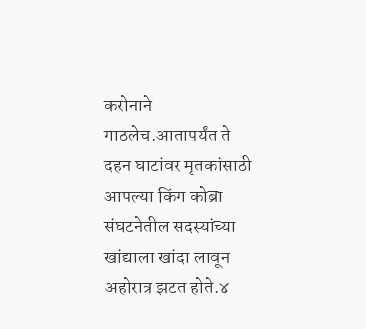करोनाने गाठलेच.आतापर्यंत ते दहन घाटांवर मृतकांसाठी आपल्या किंग कोब्रा संघटनेतील सदस्यांच्या खांद्याला खांदा लावून अहोरात्र झटत होते.४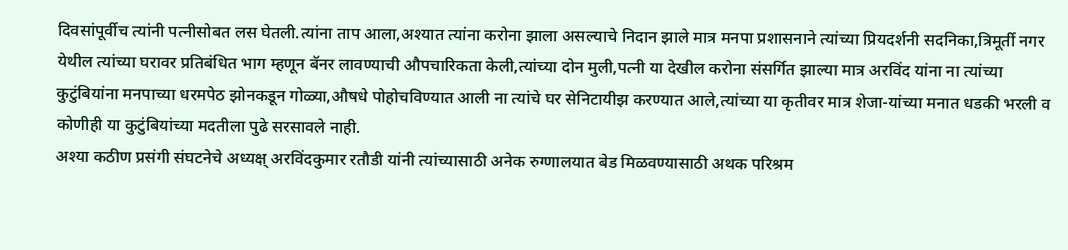दिवसांपूर्वीच त्यांनी पत्नीसोबत लस घेतली.त्यांना ताप आला,अश्यात त्यांना करोना झाला असल्याचे निदान झाले मात्र मनपा प्रशासनाने त्यांच्या प्रियदर्शनी सदनिका,त्रिमूर्ती नगर येथील त्यांच्या घरावर प्रतिबंधित भाग म्हणून बॅनर लावण्याची औपचारिकता केली,त्यांच्या दोन मुली,पत्नी या देखील करोना संसर्गित झाल्या मात्र अरविंद यांना ना त्यांच्या कुटुंबियांना मनपाच्या धरमपेठ झोनकडून गोळ्या,औषधे पोहोचविण्यात आली ना त्यांचे घर सेनिटायीझ करण्यात आले,त्यांच्या या कृतीवर मात्र शेजा-यांच्या मनात धडकी भरली व कोणीही या कुटुंबियांच्या मदतीला पुढे सरसावले नाही.
अश्या कठीण प्रसंगी संघटनेचे अध्यक्ष् अरविंदकुमार रतौडी यांनी त्यांच्यासाठी अनेक रुग्णालयात बेड मिळवण्यासाठी अथक परिश्रम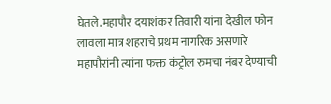घेतले.महापौर दयाशंकर तिवारी यांना देखील फोन लावला मात्र शहराचे प्रथम नागरिक असणारे महापौरांनी त्यांना फक्त कंट्रोल रुमचा नंबर देण्याची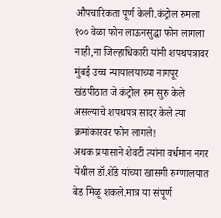औपचारिकता पूर्ण केली.कंट्रोल रुमला १०० वेळा फोन लाऊनसुद्धा फोन लागला नाही,ना जिल्हाधिकारी यांनी शपथपत्रावर मुंबई उच्च न्यायालयाच्या नागपूर खंडपीठात जे कंट्रोल रुम सुरु केले असल्याचे शपथपत्र सादर केले त्या क्रमांकारवर फोन लागले!
अथक प्रयासाने शेवटी त्यांना वर्धमान नगर येथील डॉ.शेंडे यांच्या खासगी रुग्णालयात बेड मिळू शकले.मात्र या संपूर्ण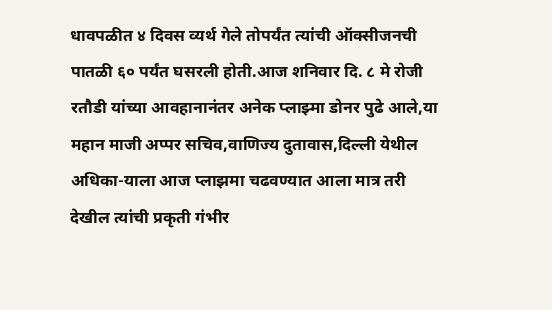धावपळीत ४ दिवस व्यर्थ गेले तोपर्यंत त्यांची ऑक्सीजनची पातळी ६० पर्यंत घसरली होती.आज शनिवार दि. ८ मे रोजी रतौडी यांच्या आवहानानंतर अनेक प्लाझ्मा डोनर पुढे आले,या महान माजी अप्पर सचिव,वाणिज्य दुतावास,दिल्ली येथील अधिका-याला आज प्लाझमा चढवण्यात आला मात्र तरी देखील त्यांची प्रकृती गंभीर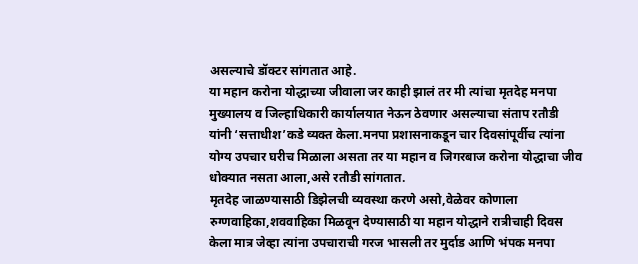असल्याचे डॉक्टर सांगतात आहे.
या महान करोना योद्धाच्या जीवाला जर काही झालं तर मी त्यांचा मृतदेह मनपा मुख्यालय व जिल्हाधिकारी कार्यालयात नेऊन ठेवणार असल्याचा संताप रतौडी यांनी ‘सत्ताधीश’कडे व्यक्त केला.मनपा प्रशासनाकडून चार दिवसांपूर्वीच त्यांना योग्य उपचार घरीच मिळाला असता तर या महान व जिगरबाज करोना योद्धाचा जीव धोक्यात नसता आला,असे रतौडी सांगतात.
मृतदेह जाळण्यासाठी डिझेलची व्यवस्था करणे असो,वेळेवर कोणाला रुग्णवाहिका,शववाहिका मिळवून देण्यासाठी या महान योद्धाने रात्रीचाही दिवस केला मात्र जेव्हा त्यांना उपचाराची गरज भासली तर मुर्दाड आणि भंपक मनपा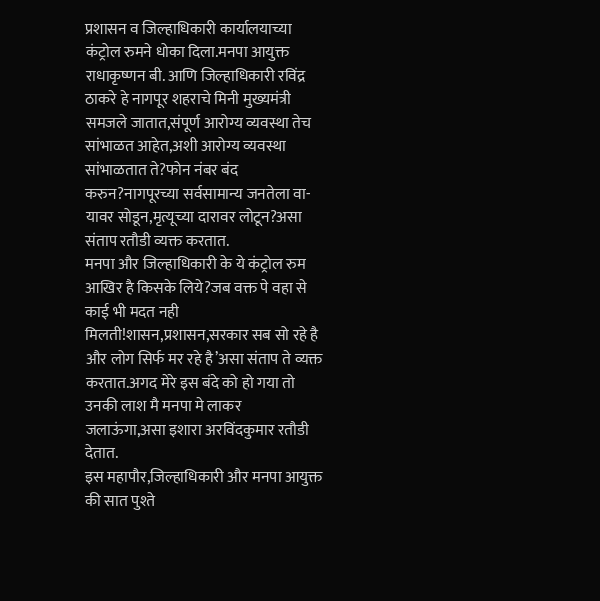प्रशासन व जिल्हाधिकारी कार्यालयाच्या कंट्रोल रुमने धोका दिला.मनपा आयुक्त राधाकृष्णन बी. आणि जिल्हाधिकारी रविंद्र ठाकरे हे नागपूर शहराचे मिनी मुख्यमंत्री समजले जातात,संपूर्ण आरोग्य व्यवस्था तेच सांभाळत आहेत,अशी आरोग्य व्यवस्था सांभाळतात ते?फोन नंबर बंद करुन?नागपूरच्या सर्वसामान्य जनतेला वा-यावर सोडून,मृत्यूच्या दारावर लोटून?असा संताप रतौडी व्यक्त करतात.
मनपा और जिल्हाधिकारी के ये कंट्रोल रुम आखिर है किसके लिये?जब वक्त पे वहा से काई भी मदत नही मिलती!शासन,प्रशासन,सरकार सब सो रहे है और लोग सिर्फ मर रहे है’असा संताप ते व्यक्त करतात.अगद मेरे इस बंदे को हो गया तो उनकी लाश मै मनपा मे लाकर जलाऊंगा,असा इशारा अरविंदकुमार रतौडी देतात.
इस महापौर,जिल्हाधिकारी और मनपा आयुक्त की सात पुश्ते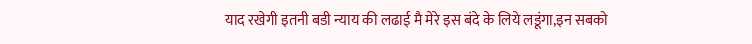याद रखेगी इतनी बडी न्याय की लढाई मै मेरे इस बंदे के लिये लडूंगा,इन सबको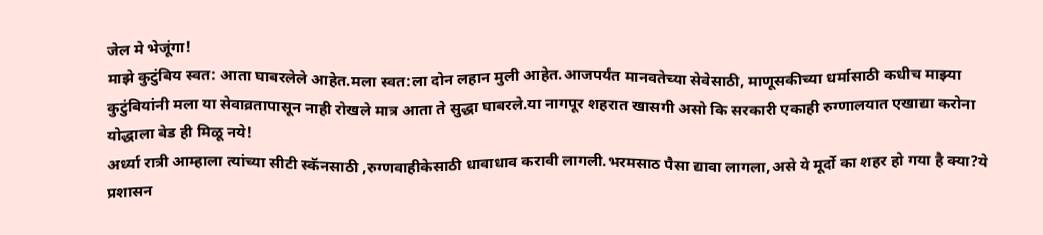जेल मे भेजूंगा!
माझे कुटुंबिय स्वत: आता घाबरलेले आहेत.मला स्वत:ला दोन लहान मुली आहेत.आजपर्यंत मानवतेच्या सेवेसाठी, माणूसकीच्या धर्मासाठी कधीच माझ्या कुटुंबियांनी मला या सेवाव्रतापासून नाही रोखले मात्र आता ते सुद्धा घाबरले.या नागपूर शहरात खासगी असो कि सरकारी एकाही रुग्णालयात एखाद्या करोना योद्धाला बेड ही मिळू नये!
अर्ध्या रात्री आम्हाला त्यांच्या सीटी स्कॅनसाठी ,रुग्णवाहीकेसाठी धावाधाव करावी लागली.भरमसाठ पैसा द्यावा लागला,असे ये मूर्दो का शहर हो गया है क्या?ये प्रशासन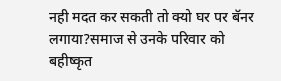नही मदत कर सकती तो क्यो घर पर बॅनर लगाया?समाज से उनके परिवार को बहीष्कृत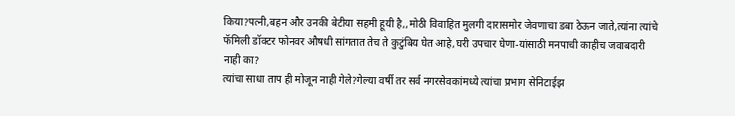किया?पत्नी,बहन और उनकी बेटीया सहमी हूयी है,,मोठी विवाहित मुलगी दारासमोर जेवणाचा डबा ठेऊन जाते,त्यांना त्यांचे फॅमिली डॉक्टर फोनवर औषधी सांगतात तेच ते कुटुंबिय घेत आहे,घरी उपचार घेणा-यांसाठी मनपाची काहीच जवाबदारी नाही का?
त्यांचा साधा ताप ही मोजून नाही गेले?गेल्या वर्षी तर सर्व नगरसेवकांमध्ये त्यांचा प्रभाग सेनिटाईझ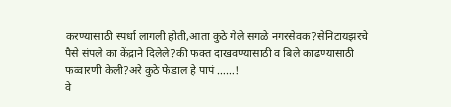करण्यासाठी स्पर्धा लागली होती,आता कुठे गेले सगळे नगरसेवक?सेनिटायझरचे पैसे संपले का केंद्राने दिलेले?की फक्त दाखवण्यासाठी व बिले काढण्यासाठी फव्वारणी केली?अरे कुठे फेडाल हे पापं ……!
वे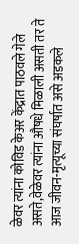ळेवर त्यांना कोविड केअर केंद्रात पाठवले गेले असते,वेळेवर त्यांना औषधे मिळाली असती तर ते आज जीवन-मृत्यूच्या संघर्षात असे अडकले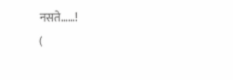नसते……!
(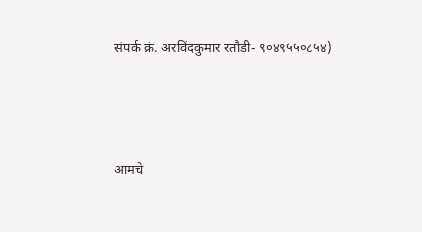संपर्क क्रं. अरविंदकुमार रतौडी- ९०४९५५०८५४)




आमचे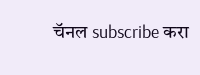चॅनल subscribe करा